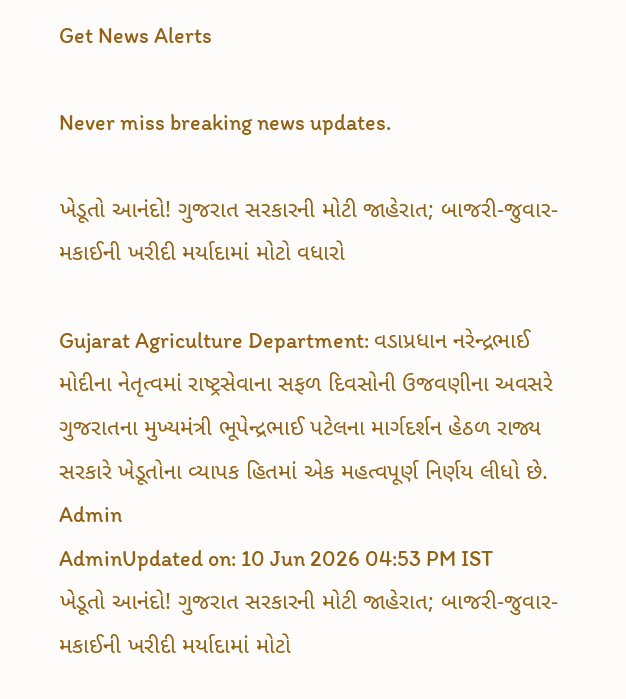Get News Alerts

Never miss breaking news updates.

ખેડૂતો આનંદો! ગુજરાત સરકારની મોટી જાહેરાત; બાજરી-જુવાર-મકાઈની ખરીદી મર્યાદામાં મોટો વધારો

Gujarat Agriculture Department: વડાપ્રધાન નરેન્દ્રભાઈ મોદીના નેતૃત્વમાં રાષ્ટ્રસેવાના સફળ દિવસોની ઉજવણીના અવસરે ગુજરાતના મુખ્યમંત્રી ભૂપેન્દ્રભાઈ પટેલના માર્ગદર્શન હેઠળ રાજ્ય સરકારે ખેડૂતોના વ્યાપક હિતમાં એક મહત્વપૂર્ણ નિર્ણય લીધો છે.
Admin
AdminUpdated on: 10 Jun 2026 04:53 PM IST
ખેડૂતો આનંદો! ગુજરાત સરકારની મોટી જાહેરાત; બાજરી-જુવાર-મકાઈની ખરીદી મર્યાદામાં મોટો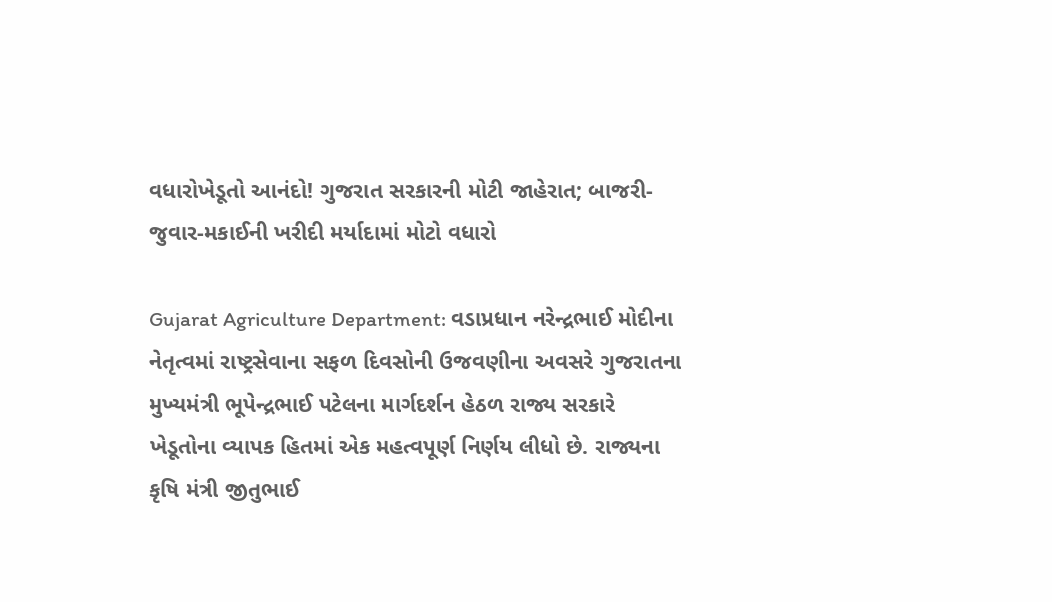વધારોખેડૂતો આનંદો! ગુજરાત સરકારની મોટી જાહેરાત; બાજરી-જુવાર-મકાઈની ખરીદી મર્યાદામાં મોટો વધારો

Gujarat Agriculture Department: વડાપ્રધાન નરેન્દ્રભાઈ મોદીના નેતૃત્વમાં રાષ્ટ્રસેવાના સફળ દિવસોની ઉજવણીના અવસરે ગુજરાતના મુખ્યમંત્રી ભૂપેન્દ્રભાઈ પટેલના માર્ગદર્શન હેઠળ રાજ્ય સરકારે ખેડૂતોના વ્યાપક હિતમાં એક મહત્વપૂર્ણ નિર્ણય લીધો છે. રાજ્યના કૃષિ મંત્રી જીતુભાઈ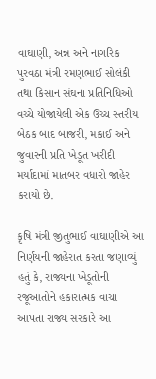વાઘાણી, અન્ન અને નાગરિક પુરવઠા મંત્રી રમણભાઈ સોલંકી તથા કિસાન સંઘના પ્રતિનિધિઓ વચ્ચે યોજાયેલી એક ઉચ્ચ સ્તરીય બેઠક બાદ બાજરી, મકાઈ અને જુવારની પ્રતિ ખેડૂત ખરીદી મર્યાદામાં માતબર વધારો જાહેર કરાયો છે.

કૃષિ મંત્રી જીતુભાઈ વાઘાણીએ આ નિર્ણયની જાહેરાત કરતા જણાવ્યું હતું કે, રાજ્યના ખેડૂતોની રજૂઆતોને હકારાત્મક વાચા આપતા રાજ્ય સરકારે આ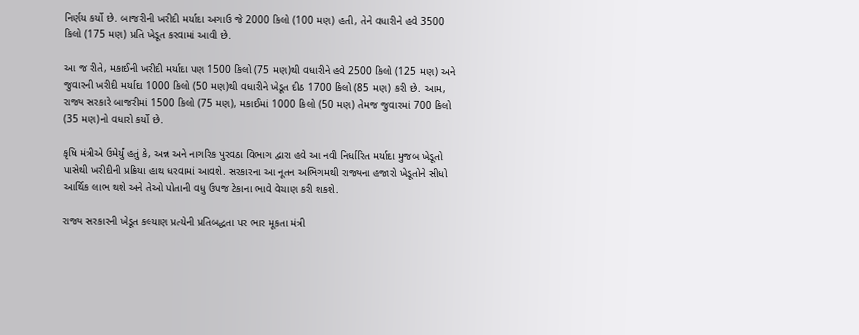નિર્ણય કર્યો છે. બાજરીની ખરીદી મર્યાદા અગાઉ જે 2000 કિલો (100 મણ) હતી, તેને વધારીને હવે 3500 કિલો (175 મણ) પ્રતિ ખેડૂત કરવામાં આવી છે.

આ જ રીતે, મકાઈની ખરીદી મર્યાદા પણ 1500 કિલો (75 મણ)થી વધારીને હવે 2500 કિલો (125 મણ) અને જુવારની ખરીદી મર્યાદા 1000 કિલો (50 મણ)થી વધારીને ખેડૂત દીઠ 1700 કિલો (85 મણ) કરી છે. આમ, રાજ્ય સરકારે બાજરીમાં 1500 કિલો (75 મણ), મકાઈમાં 1000 કિલો (50 મણ) તેમજ જુવારમાં 700 કિલો (35 મણ)નો વધારો કર્યો છે.

કૃષિ મંત્રીએ ઉમેર્યું હતું કે, અન્ન અને નાગરિક પુરવઠા વિભાગ દ્વારા હવે આ નવી નિર્ધારિત મર્યાદા મુજબ ખેડૂતો પાસેથી ખરીદીની પ્રક્રિયા હાથ ધરવામાં આવશે. સરકારના આ નૂતન અભિગમથી રાજ્યના હજારો ખેડૂતોને સીધો આર્થિક લાભ થશે અને તેઓ પોતાની વધુ ઉપજ ટેકાના ભાવે વેચાણ કરી શકશે.

રાજ્ય સરકારની ખેડૂત કલ્યાણ પ્રત્યેની પ્રતિબદ્ધતા પર ભાર મૂકતા મંત્રી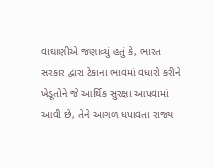વાઘાણીએ જણાવ્યું હતું કે, ભારત સરકાર દ્વારા ટેકાના ભાવમાં વધારો કરીને ખેડૂતોને જે આર્થિક સુરક્ષા આપવામાં આવી છે, તેને આગળ ધપાવતા રાજ્ય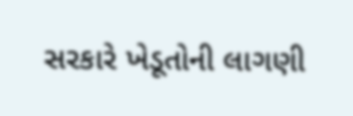સરકારે ખેડૂતોની લાગણી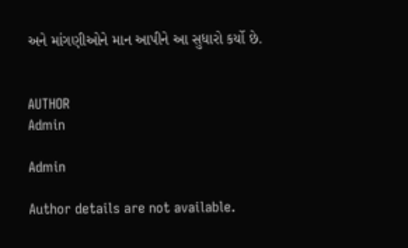અને માંગણીઓને માન આપીને આ સુધારો કર્યો છે.


AUTHOR
Admin

Admin

Author details are not available.